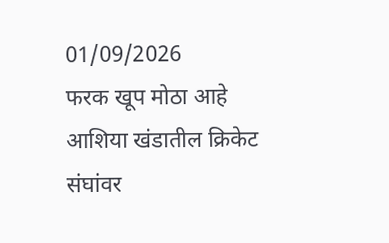01/09/2026
फरक खूप मोठा आहे
आशिया खंडातील क्रिकेट संघांवर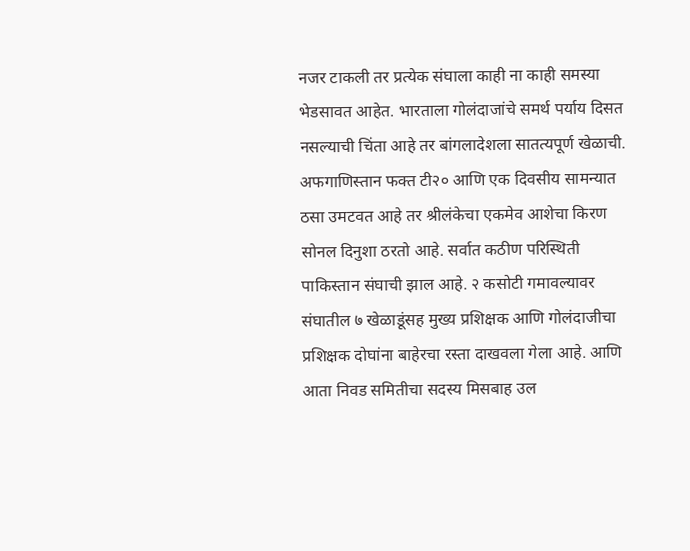नजर टाकली तर प्रत्येक संघाला काही ना काही समस्या भेडसावत आहेत. भारताला गोलंदाजांचे समर्थ पर्याय दिसत नसल्याची चिंता आहे तर बांगलादेशला सातत्यपूर्ण खेळाची. अफगाणिस्तान फक्त टी२० आणि एक दिवसीय सामन्यात ठसा उमटवत आहे तर श्रीलंकेचा एकमेव आशेचा किरण सोनल दिनुशा ठरतो आहे. सर्वात कठीण परिस्थिती पाकिस्तान संघाची झाल आहे. २ कसोटी गमावल्यावर संघातील ७ खेळाडूंसह मुख्य प्रशिक्षक आणि गोलंदाजीचा प्रशिक्षक दोघांना बाहेरचा रस्ता दाखवला गेला आहे. आणि आता निवड समितीचा सदस्य मिसबाह उल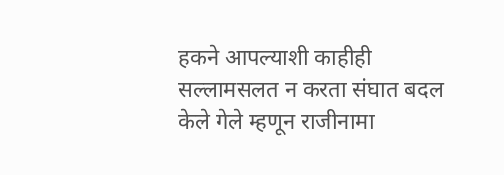हकने आपल्याशी काहीही सल्लामसलत न करता संघात बदल केले गेले म्हणून राजीनामा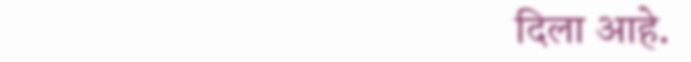दिला आहे.